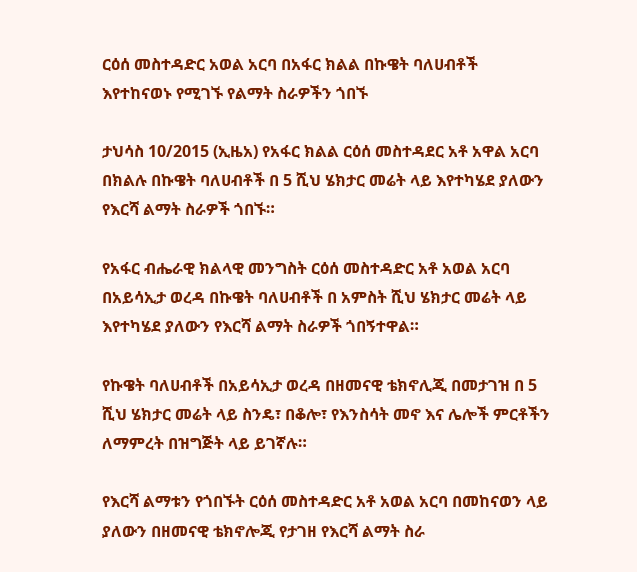ርዕሰ መስተዳድር አወል አርባ በአፋር ክልል በኩዌት ባለሀብቶች እየተከናወኑ የሚገኙ የልማት ስራዎችን ጎበኙ

ታህሳስ 10/2015 (ኢዜአ) የአፋር ክልል ርዕሰ መስተዳደር አቶ አዋል አርባ በክልሉ በኩዌት ባለሀብቶች በ 5 ሺህ ሄክታር መሬት ላይ እየተካሄደ ያለውን የእርሻ ልማት ስራዎች ጎበኙ።

የአፋር ብሔራዊ ክልላዊ መንግስት ርዕሰ መስተዳድር አቶ አወል አርባ በአይሳኢታ ወረዳ በኩዌት ባለሀብቶች በ አምስት ሺህ ሄክታር መሬት ላይ እየተካሄደ ያለውን የእርሻ ልማት ስራዎች ጎበኝተዋል።

የኩዌት ባለሀብቶች በአይሳኢታ ወረዳ በዘመናዊ ቴክኖሊጂ በመታገዝ በ 5 ሺህ ሄክታር መሬት ላይ ስንዴ፣ በቆሎ፣ የእንስሳት መኖ እና ሌሎች ምርቶችን ለማምረት በዝግጅት ላይ ይገኛሉ።

የእርሻ ልማቱን የጎበኙት ርዕሰ መስተዳድር አቶ አወል አርባ በመከናወን ላይ ያለውን በዘመናዊ ቴክኖሎጂ የታገዘ የእርሻ ልማት ስራ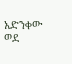አድንቀው ወደ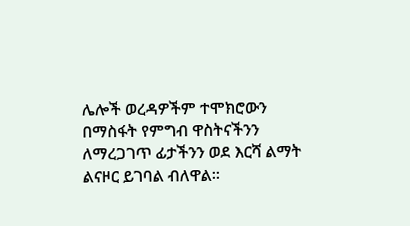ሌሎች ወረዳዎችም ተሞክሮውን በማስፋት የምግብ ዋስትናችንን ለማረጋገጥ ፊታችንን ወደ እርሻ ልማት ልናዞር ይገባል ብለዋል።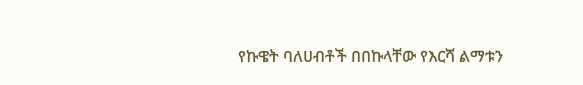የኩዌት ባለሀብቶች በበኩላቸው የእርሻ ልማቱን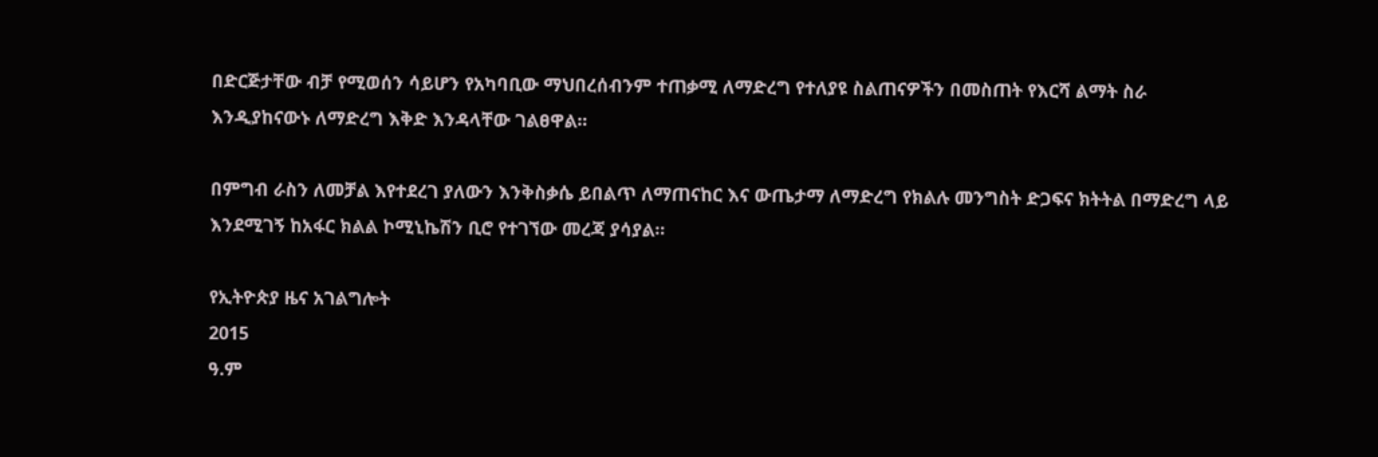በድርጅታቸው ብቻ የሚወሰን ሳይሆን የአካባቢው ማህበረሰብንም ተጠቃሚ ለማድረግ የተለያዩ ስልጠናዎችን በመስጠት የእርሻ ልማት ስራ እንዲያከናውኑ ለማድረግ እቅድ እንዳላቸው ገልፀዋል።

በምግብ ራስን ለመቻል እየተደረገ ያለውን እንቅስቃሴ ይበልጥ ለማጠናከር እና ውጤታማ ለማድረግ የክልሉ መንግስት ድጋፍና ክትትል በማድረግ ላይ እንደሚገኝ ከአፋር ክልል ኮሚኒኬሽን ቢሮ የተገኘው መረጃ ያሳያል።

የኢትዮጵያ ዜና አገልግሎት
2015
ዓ.ም